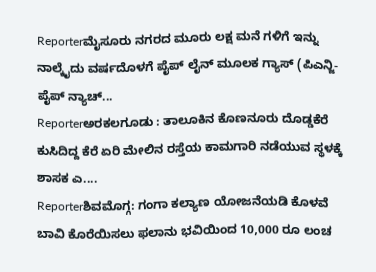Reporterಮೈಸೂರು ನಗರದ ಮೂರು ಲಕ್ಷ ಮನೆ ಗಳಿಗೆ ಇನ್ನು ನಾಲ್ಕೈದು ವರ್ಷದೊಳಗೆ ಪೈಪ್ ಲೈನ್ ಮೂಲಕ ಗ್ಯಾಸ್ (ಪಿಎನ್ಜಿ-ಪೈಪ್ ನ್ಯಾಚ್...
Reporterಅರಕಲಗೂಡು : ತಾಲೂಕಿನ ಕೊಣನೂರು ದೊಡ್ಡಕೆರೆ ಕುಸಿದಿದ್ದ ಕೆರೆ ಏರಿ ಮೇಲಿನ ರಸ್ತೆಯ ಕಾಮಗಾರಿ ನಡೆಯುವ ಸ್ಥಳಕ್ಕೆ ಶಾಸಕ ಎ....
Reporterಶಿವಮೊಗ್ಗ: ಗಂಗಾ ಕಲ್ಯಾಣ ಯೋಜನೆಯಡಿ ಕೊಳವೆ ಬಾವಿ ಕೊರೆಯಿಸಲು ಫಲಾನು ಭವಿಯಿಂದ 10,000 ರೂ ಲಂಚ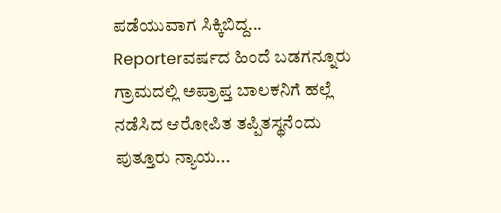ಪಡೆಯುವಾಗ ಸಿಕ್ಕಿಬಿದ್ದ...
Reporterವರ್ಷದ ಹಿಂದೆ ಬಡಗನ್ನೂರು ಗ್ರಾಮದಲ್ಲಿ ಅಪ್ರಾಪ್ತ ಬಾಲಕನಿಗೆ ಹಲ್ಲೆ ನಡೆಸಿದ ಆರೋಪಿತ ತಪ್ಪಿತಸ್ಥನೆಂದು ಪುತ್ತೂರು ನ್ಯಾಯ...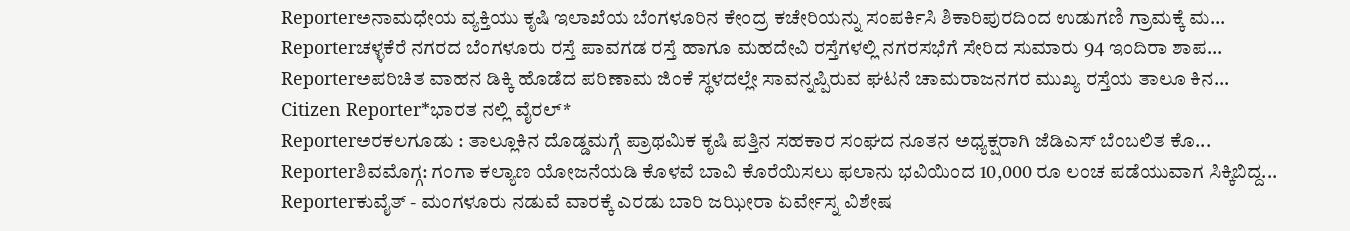Reporterಅನಾಮಧೇಯ ವ್ಯಕ್ತಿಯು ಕೃಷಿ ಇಲಾಖೆಯ ಬೆಂಗಳೂರಿನ ಕೇಂದ್ರ ಕಚೇರಿಯನ್ನು ಸಂಪರ್ಕಿಸಿ ಶಿಕಾರಿಪುರದಿಂದ ಉಡುಗಣಿ ಗ್ರಾಮಕ್ಕೆ ಮ...
Reporterಚಳ್ಳಕೆರೆ ನಗರದ ಬೆಂಗಳೂರು ರಸ್ತೆ ಪಾವಗಡ ರಸ್ತೆ ಹಾಗೂ ಮಹದೇವಿ ರಸ್ತೆಗಳಲ್ಲಿ ನಗರಸಭೆಗೆ ಸೇರಿದ ಸುಮಾರು 94 ಇಂದಿರಾ ಶಾಪ...
Reporterಅಪರಿಚಿತ ವಾಹನ ಡಿಕ್ಕಿ ಹೊಡೆದ ಪರಿಣಾಮ ಜಿಂಕೆ ಸ್ಥಳದಲ್ಲೇ ಸಾವನ್ನಪ್ಪಿರುವ ಘಟನೆ ಚಾಮರಾಜನಗರ ಮುಖ್ಯ ರಸ್ತೆಯ ತಾಲೂ ಕಿನ...
Citizen Reporter*ಭಾರತ ನಲ್ಲಿ ವೈರಲ್*
Reporterಅರಕಲಗೂಡು : ತಾಲ್ಲೂಕಿನ ದೊಡ್ಡಮಗ್ಗೆ ಪ್ರಾಥಮಿಕ ಕೃಷಿ ಪತ್ತಿನ ಸಹಕಾರ ಸಂಘದ ನೂತನ ಅಧ್ಯಕ್ಷರಾಗಿ ಜೆಡಿಎಸ್ ಬೆಂಬಲಿತ ಕೊ...
Reporterಶಿವಮೊಗ್ಗ: ಗಂಗಾ ಕಲ್ಯಾಣ ಯೋಜನೆಯಡಿ ಕೊಳವೆ ಬಾವಿ ಕೊರೆಯಿಸಲು ಫಲಾನು ಭವಿಯಿಂದ 10,000 ರೂ ಲಂಚ ಪಡೆಯುವಾಗ ಸಿಕ್ಕಿಬಿದ್ದ...
Reporterಕುವೈತ್ - ಮಂಗಳೂರು ನಡುವೆ ವಾರಕ್ಕೆ ಎರಡು ಬಾರಿ ಜಝೀರಾ ಏರ್ವೇಸ್ನ ವಿಶೇಷ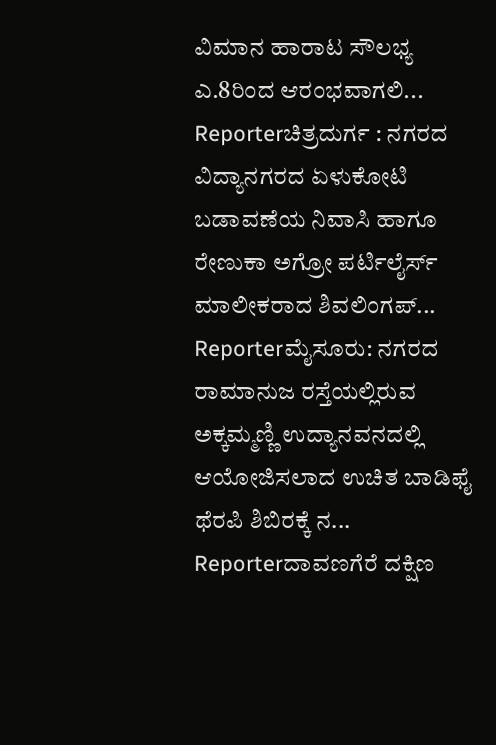ವಿಮಾನ ಹಾರಾಟ ಸೌಲಭ್ಯ ಎ.8ರಿಂದ ಆರಂಭವಾಗಲಿ...
Reporterಚಿತ್ರದುರ್ಗ : ನಗರದ ವಿದ್ಯಾನಗರದ ಏಳುಕೋಟಿ ಬಡಾವಣೆಯ ನಿವಾಸಿ ಹಾಗೂ ರೇಣುಕಾ ಅಗ್ರೋ ಪರ್ಟಿಲೈರ್ಸ್ ಮಾಲೀಕರಾದ ಶಿವಲಿಂಗಪ್...
Reporterಮೈಸೂರು: ನಗರದ ರಾಮಾನುಜ ರಸ್ತೆಯಲ್ಲಿರುವ ಅಕ್ಕಮ್ಮಣ್ಣಿ ಉದ್ಯಾನವನದಲ್ಲಿ ಆಯೋಜಿಸಲಾದ ಉಚಿತ ಬಾಡಿಫೈ ಥೆರಪಿ ಶಿಬಿರಕ್ಕೆ ನ...
Reporterದಾವಣಗೆರೆ ದಕ್ಷಿಣ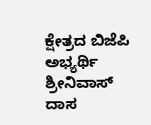ಕ್ಷೇತ್ರದ ಬಿಜೆಪಿ ಅಭ್ಯರ್ಥಿ ಶ್ರೀನಿವಾಸ್ ದಾಸ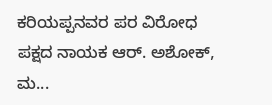ಕರಿಯಪ್ಪನವರ ಪರ ವಿರೋಧ ಪಕ್ಷದ ನಾಯಕ ಆರ್. ಅಶೋಕ್, ಮ...